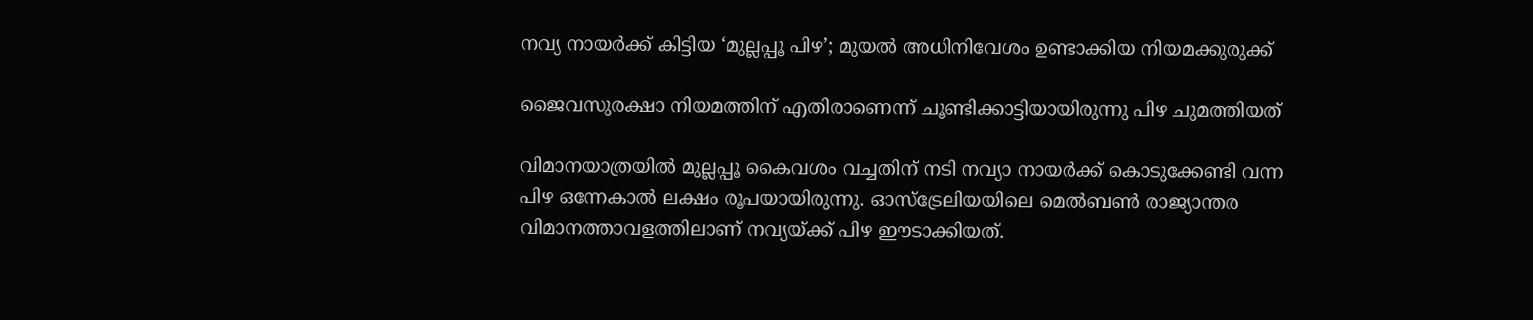നവ്യ നായര്‍ക്ക് കിട്ടിയ ‘മുല്ലപ്പൂ പിഴ’; മുയല്‍ അധിനിവേശം ഉണ്ടാക്കിയ നിയമക്കുരുക്ക്

ജൈവസുരക്ഷാ നിയമത്തിന് എതിരാണെന്ന് ചൂണ്ടിക്കാട്ടിയായിരുന്നു പിഴ ചുമത്തിയത്

വിമാനയാത്രയിൽ മുല്ലപ്പൂ കൈവശം വച്ചതിന് നടി നവ്യാ നായർക്ക് കൊടുക്കേണ്ടി വന്ന പിഴ ഒന്നേകാൽ ലക്ഷം രൂപയായിരുന്നു. ഓസ്ട്രേലിയയിലെ മെൽബൺ രാജ്യാന്തര വിമാനത്താവളത്തിലാണ് നവ്യയ്ക്ക് പിഴ ഈടാക്കിയത്.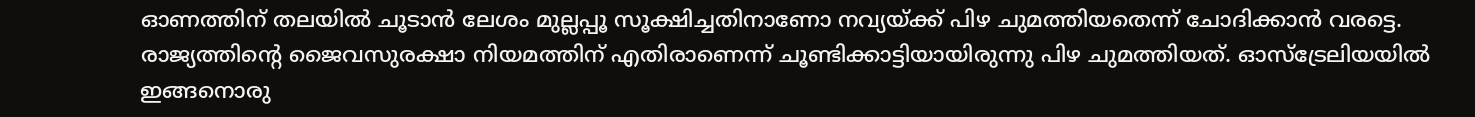ഓണത്തിന് തലയിൽ ചൂടാൻ ലേശം മുല്ലപ്പൂ സൂക്ഷിച്ചതിനാണോ നവ്യയ്ക്ക് പിഴ ചുമത്തിയതെന്ന് ചോദിക്കാൻ വരട്ടെ. രാജ്യത്തിന്റെ ജൈവസുരക്ഷാ നിയമത്തിന് എതിരാണെന്ന് ചൂണ്ടിക്കാട്ടിയായിരുന്നു പിഴ ചുമത്തിയത്. ഓസ്ട്രേലിയയിൽ ഇങ്ങനൊരു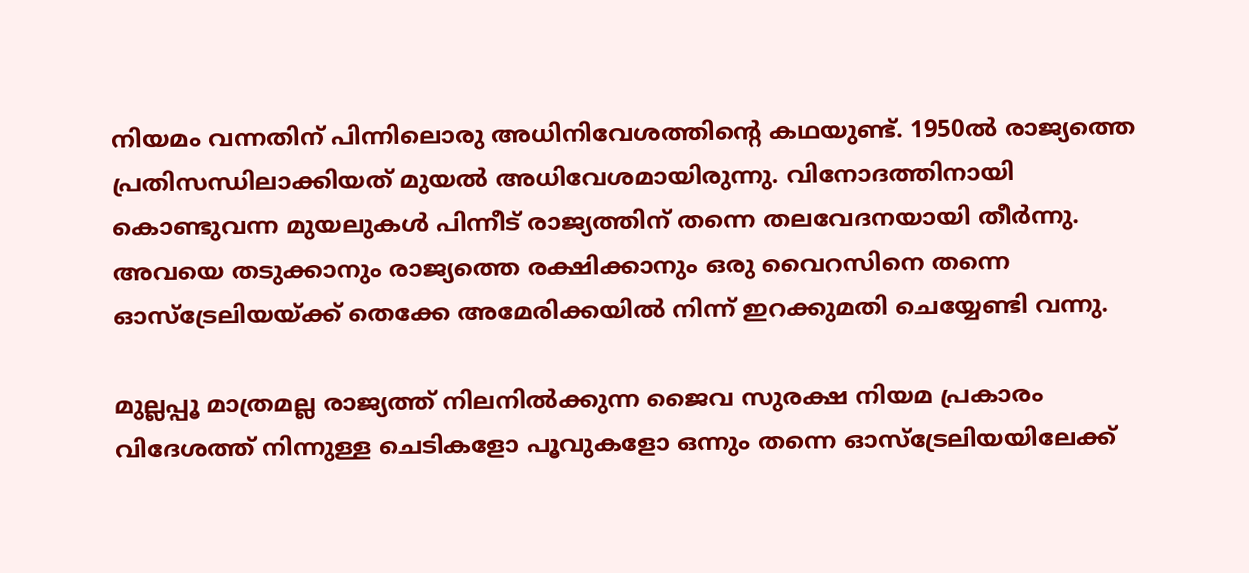നിയമം വന്നതിന് പിന്നിലൊരു അധിനിവേശത്തിന്റെ കഥയുണ്ട്. 1950ൽ രാജ്യത്തെ പ്രതിസന്ധിലാക്കിയത് മുയൽ അധിവേശമായിരുന്നു. വിനോദത്തിനായി കൊണ്ടുവന്ന മുയലുകൾ പിന്നീട് രാജ്യത്തിന് തന്നെ തലവേദനയായി തീർന്നു. അവയെ തടുക്കാനും രാജ്യത്തെ രക്ഷിക്കാനും ഒരു വൈറസിനെ തന്നെ ഓസ്‌ട്രേലിയയ്ക്ക് തെക്കേ അമേരിക്കയിൽ നിന്ന് ഇറക്കുമതി ചെയ്യേണ്ടി വന്നു.

മുല്ലപ്പൂ മാത്രമല്ല രാജ്യത്ത് നിലനിൽക്കുന്ന ജൈവ സുരക്ഷ നിയമ പ്രകാരം വിദേശത്ത് നിന്നുള്ള ചെടികളോ പൂവുകളോ ഒന്നും തന്നെ ഓസ്ട്രേലിയയിലേക്ക്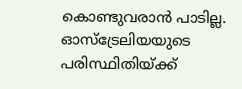കൊണ്ടുവരാൻ പാടില്ല.  ഓസ്ട്രേലിയയുടെ പരിസ്ഥിതിയ്ക്ക്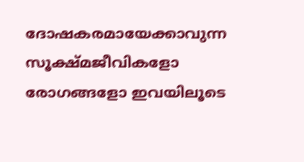ദോഷകരമായേക്കാവുന്ന സൂക്ഷ്മജീവികളോ രോഗങ്ങളോ ഇവയിലൂടെ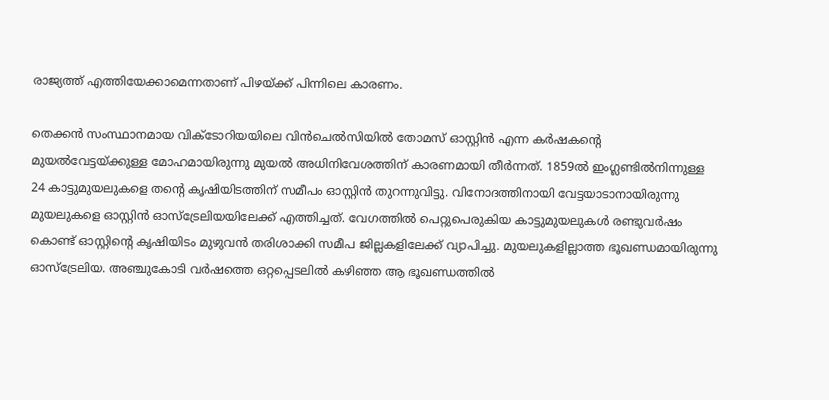രാജ്യത്ത് എത്തിയേക്കാമെന്നതാണ് പിഴയ്ക്ക് പിന്നിലെ കാരണം.

തെക്കൻ സംസ്ഥാനമായ വിക്ടോറിയയിലെ വിൻചെൽസിയിൽ തോമസ് ഓസ്റ്റിൻ എന്ന കർഷകന്റെ മുയൽവേട്ടയ്ക്കുള്ള മോഹമായിരുന്നു മുയൽ അധിനിവേശത്തിന് കാരണമായി തീർന്നത്. 1859ൽ ഇംഗ്ലണ്ടിൽനിന്നുള്ള 24 കാട്ടുമുയലുകളെ തന്റെ കൃഷിയിടത്തിന് സമീപം ഓസ്റ്റിൻ തുറന്നുവിട്ടു. വിനോദത്തിനായി വേട്ടയാടാനായിരുന്നു മുയലുകളെ ഓസ്റ്റിൻ ഓസ്ട്രേലിയയിലേക്ക് എത്തിച്ചത്. വേഗത്തിൽ പെറ്റുപെരുകിയ കാട്ടുമുയലുകൾ രണ്ടുവർഷം കൊണ്ട് ഓസ്റ്റിന്റെ കൃഷിയിടം മുഴുവൻ തരിശാക്കി സമീപ ജില്ലകളിലേക്ക് വ്യാപിച്ചു. മുയലുകളില്ലാത്ത ഭൂഖണ്ഡമായിരുന്നു ഓസ്‌ട്രേലിയ. അഞ്ചുകോടി വർഷത്തെ ഒറ്റപ്പെടലിൽ കഴിഞ്ഞ ആ ഭൂഖണ്ഡത്തിൽ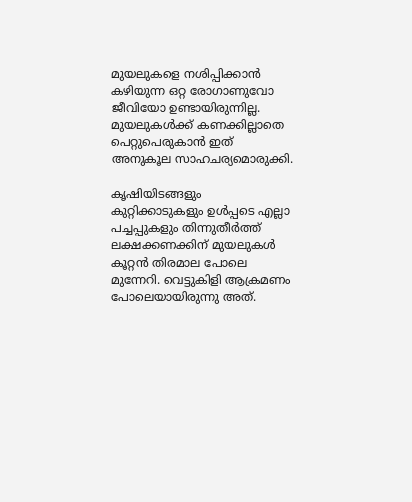മുയലുകളെ നശിപ്പിക്കാൻ കഴിയുന്ന ഒറ്റ രോഗാണുവോ ജീവിയോ ഉണ്ടായിരുന്നില്ല. മുയലുകൾക്ക് കണക്കില്ലാതെ പെറ്റുപെരുകാൻ ഇത് അനുകൂല സാഹചര്യമൊരുക്കി.

കൃഷിയിടങ്ങളും കുറ്റിക്കാടുകളും ഉൾപ്പടെ എല്ലാ പച്ചപ്പുകളും തിന്നുതീർത്ത് ലക്ഷക്കണക്കിന് മുയലുകൾ കൂറ്റൻ തിരമാല പോലെ മുന്നേറി. വെട്ടുകിളി ആക്രമണം പോലെയായിരുന്നു അത്.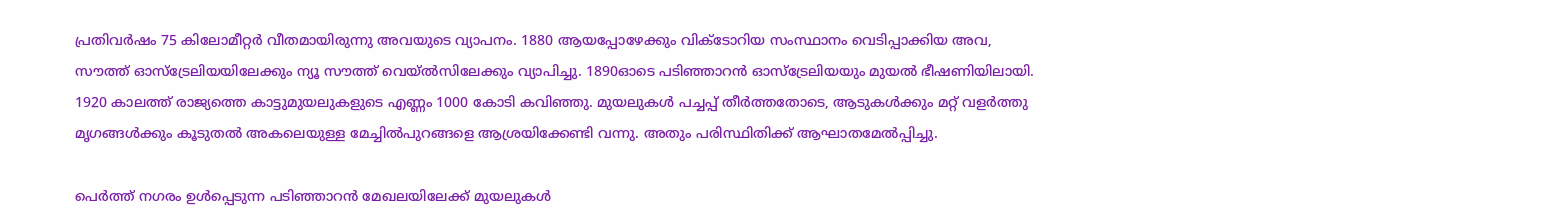പ്രതിവർഷം 75 കിലോമീറ്റർ വീതമായിരുന്നു അവയുടെ വ്യാപനം. 1880 ആയപ്പോഴേക്കും വിക്ടോറിയ സംസ്ഥാനം വെടിപ്പാക്കിയ അവ, സൗത്ത് ഓസ്‌ട്രേലിയയിലേക്കും ന്യൂ സൗത്ത് വെയ്ൽസിലേക്കും വ്യാപിച്ചു. 1890ഓടെ പടിഞ്ഞാറൻ ഓസ്‌ട്രേലിയയും മുയൽ ഭീഷണിയിലായി. 1920 കാലത്ത് രാജ്യത്തെ കാട്ടുമുയലുകളുടെ എണ്ണം 1000 കോടി കവിഞ്ഞു. മുയലുകൾ പച്ചപ്പ് തീർത്തതോടെ, ആടുകൾക്കും മറ്റ് വളർത്തു മൃഗങ്ങൾക്കും കൂടുതൽ അകലെയുള്ള മേച്ചിൽപുറങ്ങളെ ആശ്രയിക്കേണ്ടി വന്നു. അതും പരിസ്ഥിതിക്ക് ആഘാതമേൽപ്പിച്ചു.

പെർത്ത് നഗരം ഉൾപ്പെടുന്ന പടിഞ്ഞാറൻ മേഖലയിലേക്ക് മുയലുകൾ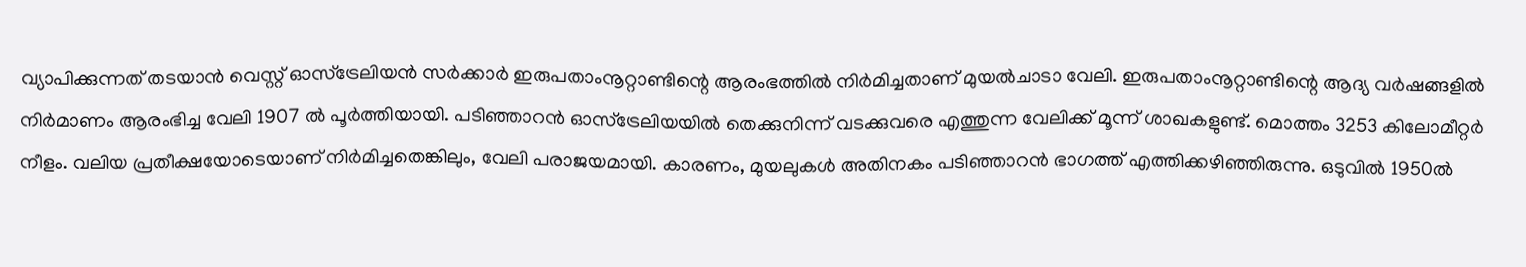വ്യാപിക്കുന്നത് തടയാൻ വെസ്റ്റ് ഓസ്‌ട്രേലിയൻ സർക്കാർ ഇരുപതാംനൂറ്റാണ്ടിന്റെ ആരംഭത്തിൽ നിർമിച്ചതാണ് മുയൽചാടാ വേലി. ഇരുപതാംനൂറ്റാണ്ടിന്റെ ആദ്യ വർഷങ്ങളിൽ നിർമാണം ആരംഭിച്ച വേലി 1907 ൽ പൂർത്തിയായി. പടിഞ്ഞാറൻ ഓസ്‌ട്രേലിയയിൽ തെക്കുനിന്ന് വടക്കുവരെ എത്തുന്ന വേലിക്ക് മൂന്ന് ശാഖകളുണ്ട്. മൊത്തം 3253 കിലോമീറ്റർ നീളം. വലിയ പ്രതീക്ഷയോടെയാണ് നിർമിച്ചതെങ്കിലും, വേലി പരാജയമായി. കാരണം, മുയലുകൾ അതിനകം പടിഞ്ഞാറൻ ഭാഗത്ത് എത്തിക്കഴിഞ്ഞിരുന്നു. ഒടുവിൽ 1950ൽ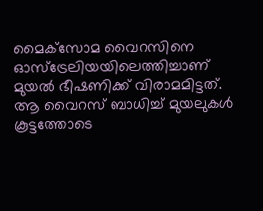മൈക്‌സോമ വൈറസിനെ ഓസ്‌ട്രേലിയയിലെത്തിച്ചാണ് മുയൽ ഭീഷണിക്ക് വിരാമമിട്ടത്. ആ വൈറസ് ബാധിച്ച് മുയലുകൾ കൂട്ടത്തോടെ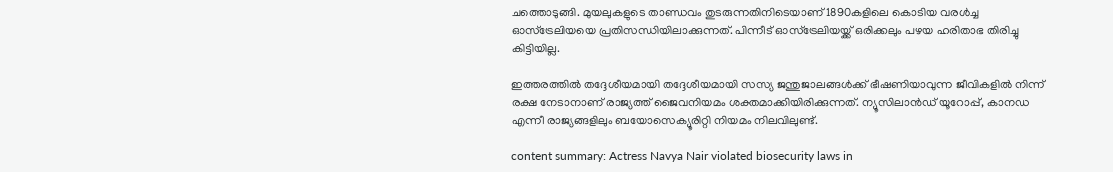ചത്തൊടുങ്ങി. മുയലുകളുടെ താണ്ഡവം തുടരുന്നതിനിടെയാണ് 1890കളിലെ കൊടിയ വരൾച്ച ഓസ്‌ട്രേലിയയെ ‌പ്രതിസന്ധിയിലാക്കുന്നത്. പിന്നീട് ഓസ്‌ട്രേലിയയ്ക്ക് ഒരിക്കലും പഴയ ഹരിതാഭ തിരിച്ചു കിട്ടിയില്ല.

ഇത്തരത്തിൽ തദ്ദേശീയമായി തദ്ദേശീയമായി സസ്യ ജന്തുജാലങ്ങൾക്ക് ഭീഷണിയാവുന്ന ജീവികളിൽ നിന്ന് രക്ഷ നേടാനാണ് രാജ്യത്ത് ജൈവനിയമം ശക്തമാക്കിയിരിക്കുന്നത്. ന്യൂസിലാൻഡ് യൂറോപ്പ്, കാനഡ എന്നീ രാജ്യങ്ങളിലും ബയോസെക്യൂരിറ്റി നിയമം നിലവിലുണ്ട്.

content summary: Actress Navya Nair violated biosecurity laws in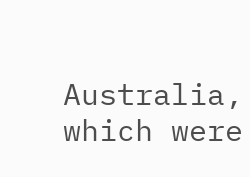Australia, which were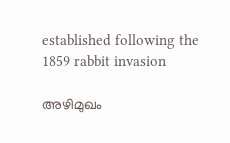established following the 1859 rabbit invasion

അഴിമുഖം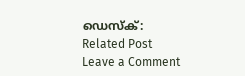ഡെസ്‌ക്:
Related Post
Leave a Comment